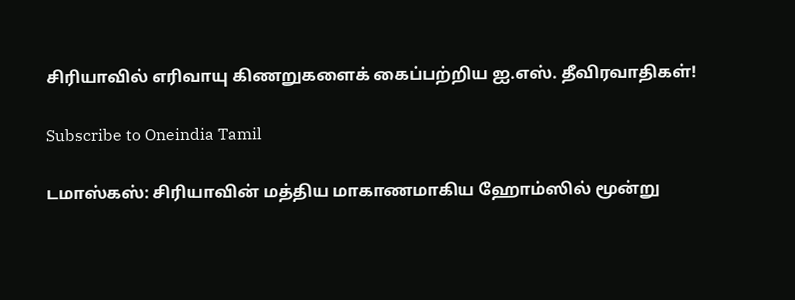சிரியாவில் எரிவாயு கிணறுகளைக் கைப்பற்றிய ஐ.எஸ். தீவிரவாதிகள்!

Subscribe to Oneindia Tamil

டமாஸ்கஸ்: சிரியாவின் மத்திய மாகாணமாகிய ஹோம்ஸில் மூன்று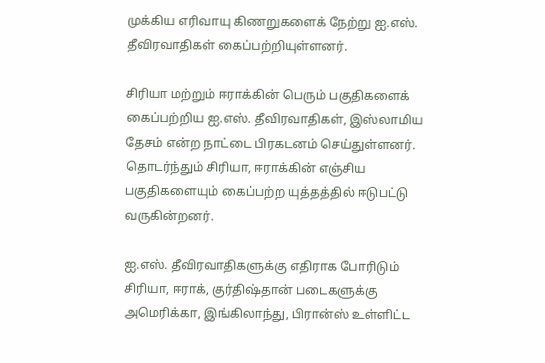முக்கிய எரிவாயு கிணறுகளைக் நேற்று ஐ.எஸ். தீவிரவாதிகள் கைப்பற்றியுள்ளனர்.

சிரியா மற்றும் ஈராக்கின் பெரும் பகுதிகளைக் கைப்பற்றிய ஐ.எஸ். தீவிரவாதிகள், இஸ்லாமிய தேசம் என்ற நாட்டை பிரகடனம் செய்துள்ளனர். தொடர்ந்தும் சிரியா, ஈராக்கின் எஞ்சிய பகுதிகளையும் கைப்பற்ற யுத்தத்தில் ஈடுபட்டு வருகின்றனர்.

ஐ.எஸ். தீவிரவாதிகளுக்கு எதிராக போரிடும் சிரியா, ஈராக், குர்திஷ்தான் படைகளுக்கு அமெரிக்கா, இங்கிலாந்து, பிரான்ஸ் உள்ளிட்ட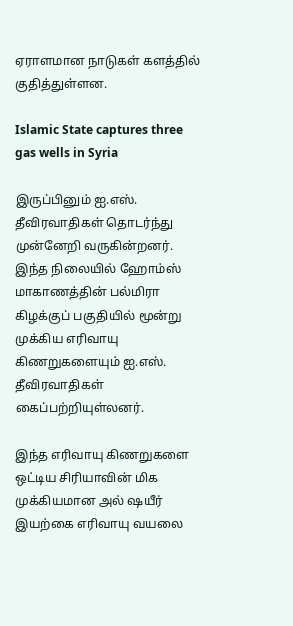ஏராளமான நாடுகள் களத்தில் குதித்துள்ளன.

Islamic State captures three gas wells in Syria

இருப்பினும் ஐ.எஸ். தீவிரவாதிகள் தொடர்ந்து முன்னேறி வருகின்றனர். இந்த நிலையில் ஹோம்ஸ் மாகாணத்தின் பல்மிரா கிழக்குப் பகுதியில் மூன்று முக்கிய எரிவாயு கிணறுகளையும் ஐ.எஸ். தீவிரவாதிகள் கைப்பற்றியுள்லனர்.

இந்த எரிவாயு கிணறுகளை ஒட்டிய சிரியாவின் மிக முக்கியமான அல் ஷயீர் இயற்கை எரிவாயு வயலை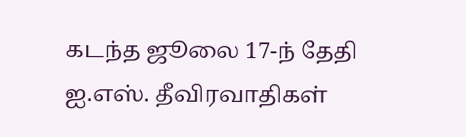கடந்த ஜூலை 17-ந் தேதி ஐ.எஸ். தீவிரவாதிகள்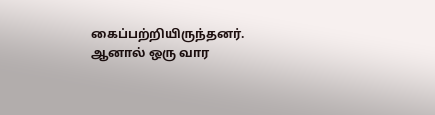கைப்பற்றியிருந்தனர். ஆனால் ஒரு வார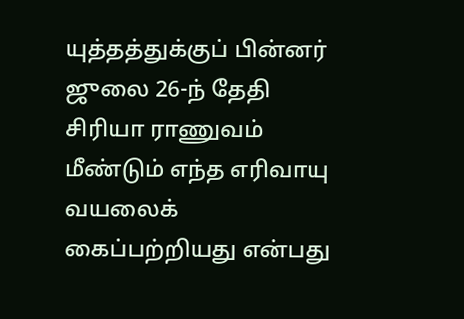யுத்தத்துக்குப் பின்னர் ஜுலை 26-ந் தேதி சிரியா ராணுவம் மீண்டும் எந்த எரிவாயு வயலைக் கைப்பற்றியது என்பது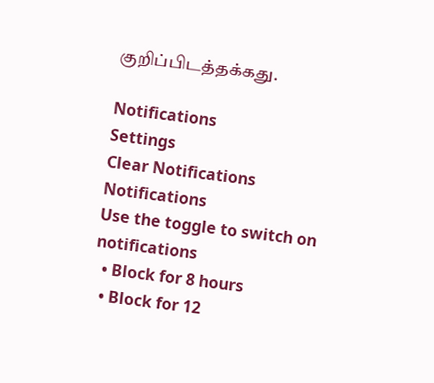குறிப்பிடத்தக்கது.

Notifications
Settings
Clear Notifications
Notifications
Use the toggle to switch on notifications
  • Block for 8 hours
  • Block for 12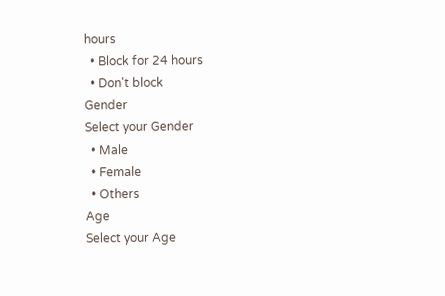hours
  • Block for 24 hours
  • Don't block
Gender
Select your Gender
  • Male
  • Female
  • Others
Age
Select your Age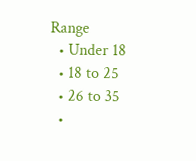Range
  • Under 18
  • 18 to 25
  • 26 to 35
  •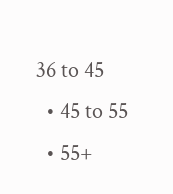36 to 45
  • 45 to 55
  • 55+